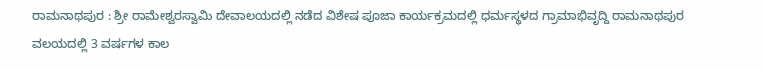ರಾಮನಾಥಪುರ : ಶ್ರೀ ರಾಮೇಶ್ವರಸ್ವಾಮಿ ದೇವಾಲಯದಲ್ಲಿ ನಡೆದ ವಿಶೇಷ ಪೂಜಾ ಕಾರ್ಯಕ್ರಮದಲ್ಲಿ ಧರ್ಮಸ್ಥಳದ ಗ್ರಾಮಾಭಿವೃದ್ದಿ ರಾಮನಾಥಪುರ ವಲಯದಲ್ಲಿ 3 ವರ್ಷಗಳ ಕಾಲ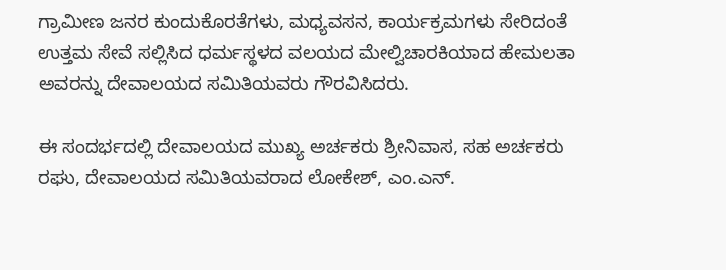ಗ್ರಾಮೀಣ ಜನರ ಕುಂದುಕೊರತೆಗಳು, ಮಧ್ಯವಸನ, ಕಾರ್ಯಕ್ರಮಗಳು ಸೇರಿದಂತೆ ಉತ್ತಮ ಸೇವೆ ಸಲ್ಲಿಸಿದ ಧರ್ಮಸ್ಥಳದ ವಲಯದ ಮೇಲ್ವಿಚಾರಕಿಯಾದ ಹೇಮಲತಾ ಅವರನ್ನು ದೇವಾಲಯದ ಸಮಿತಿಯವರು ಗೌರವಿಸಿದರು.

ಈ ಸಂದರ್ಭದಲ್ಲಿ ದೇವಾಲಯದ ಮುಖ್ಯ ಅರ್ಚಕರು ಶ್ರೀನಿವಾಸ, ಸಹ ಅರ್ಚಕರು ರಘು, ದೇವಾಲಯದ ಸಮಿತಿಯವರಾದ ಲೋಕೇಶ್, ಎಂ.ಎನ್.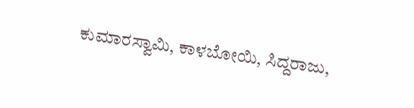ಕುಮಾರಸ್ವಾಮಿ, ಕಾಳಬೋಯಿ, ಸಿದ್ದರಾಜು,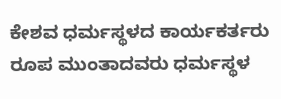ಕೇಶವ ಧರ್ಮಸ್ಥಳದ ಕಾರ್ಯಕರ್ತರು ರೂಪ ಮುಂತಾದವರು ಧರ್ಮಸ್ಥಳ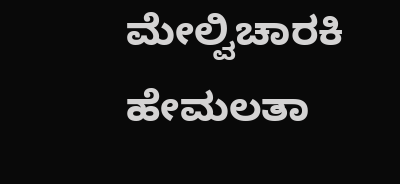ಮೇಲ್ವಿಚಾರಕಿ ಹೇಮಲತಾ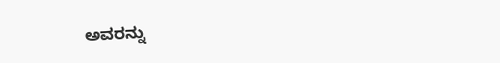ಅವರನ್ನು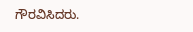ಗೌರವಿಸಿದರು.